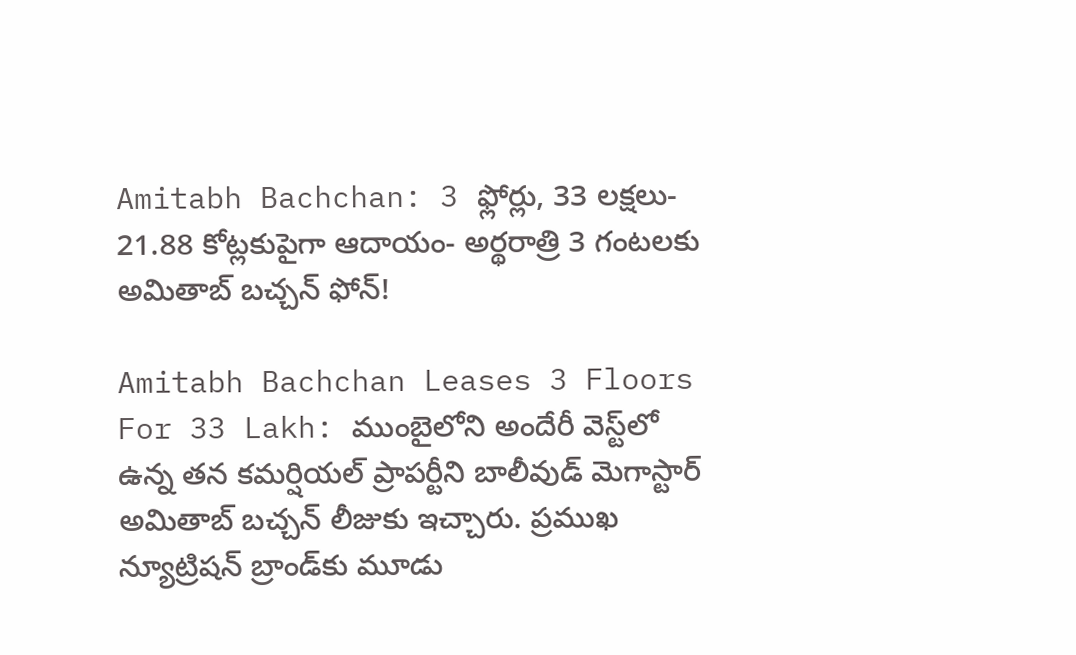Amitabh Bachchan: 3 ఫ్లోర్లు, 33 లక్షలు- 21.88 కోట్లకుపైగా ఆదాయం- అర్థరాత్రి 3 గంటలకు అమితాబ్ బచ్చన్ ఫోన్!

Amitabh Bachchan Leases 3 Floors For 33 Lakh: ముంబైలోని అందేరీ వెస్ట్‌లో ఉన్న తన కమర్షియల్ ప్రాపర్టీని బాలీవుడ్ మెగాస్టార్ అమితాబ్ బచ్చన్ లీజుకు ఇచ్చారు. ప్రముఖ న్యూట్రిషన్ బ్రాండ్‌కు మూడు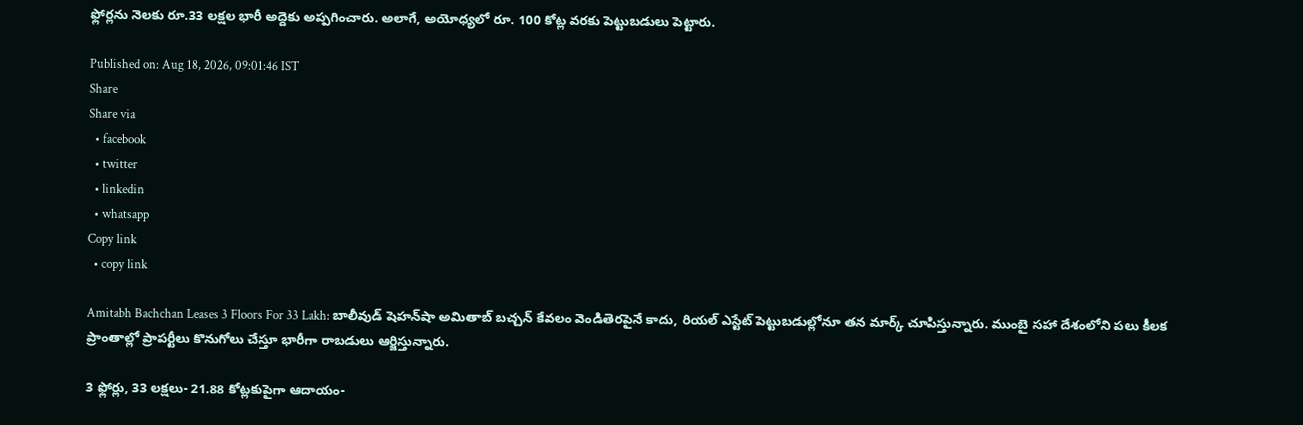ఫ్లోర్లను నెలకు రూ.33 లక్షల భారీ అద్దెకు అప్పగించారు. అలాగే, అయోధ్యలో రూ. 100 కోట్ల వరకు పెట్టుబడులు పెట్టారు.

Published on: Aug 18, 2026, 09:01:46 IST
Share
Share via
  • facebook
  • twitter
  • linkedin
  • whatsapp
Copy link
  • copy link

Amitabh Bachchan Leases 3 Floors For 33 Lakh: బాలీవుడ్ షెహన్‌షా అమితాబ్ బచ్చన్ కేవలం వెండితెరపైనే కాదు, రియల్ ఎస్టేట్ పెట్టుబడుల్లోనూ తన మార్క్ చూపిస్తున్నారు. ముంబై సహా దేశంలోని పలు కీలక ప్రాంతాల్లో ప్రాపర్టీలు కొనుగోలు చేస్తూ భారీగా రాబడులు ఆర్జిస్తున్నారు.

3 ఫ్లోర్లు, 33 లక్షలు- 21.88 కోట్లకుపైగా ఆదాయం-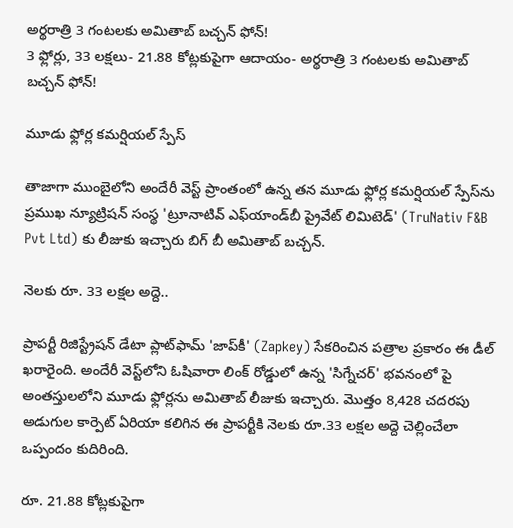అర్థరాత్రి 3 గంటలకు అమితాబ్ బచ్చన్ ఫోన్!
3 ఫ్లోర్లు, 33 లక్షలు- 21.88 కోట్లకుపైగా ఆదాయం- అర్థరాత్రి 3 గంటలకు అమితాబ్ బచ్చన్ ఫోన్!

మూడు ఫ్లోర్ల కమర్షియల్ స్పేస్

తాజాగా ముంబైలోని అందేరీ వెస్ట్ ప్రాంతంలో ఉన్న తన మూడు ఫ్లోర్ల కమర్షియల్ స్పేస్‌ను ప్రముఖ న్యూట్రిషన్ సంస్థ 'ట్రూనాటివ్ ఎఫ్‌యాండ్‌బీ ప్రైవేట్ లిమిటెడ్' (TruNativ F&B Pvt Ltd) కు లీజుకు ఇచ్చారు బిగ్ బీ అమితాబ్ బచ్చన్.

నెలకు రూ. 33 లక్షల అద్దె..

ప్రాపర్టీ రిజిస్ట్రేషన్ డేటా ప్లాట్‌ఫామ్ 'జాప్‌కీ' (Zapkey) సేకరించిన పత్రాల ప్రకారం ఈ డీల్ ఖరారైంది. అందేరీ వెస్ట్‌లోని ఓషివారా లింక్ రోడ్డులో ఉన్న 'సిగ్నేచర్' భవనంలో పై అంతస్తులలోని మూడు ఫ్లోర్లను అమితాబ్ లీజుకు ఇచ్చారు. మొత్తం 8,428 చదరపు అడుగుల కార్పెట్ ఏరియా కలిగిన ఈ ప్రాపర్టీకి నెలకు రూ.33 లక్షల అద్దె చెల్లించేలా ఒప్పందం కుదిరింది.

రూ. 21.88 కోట్లకుపైగా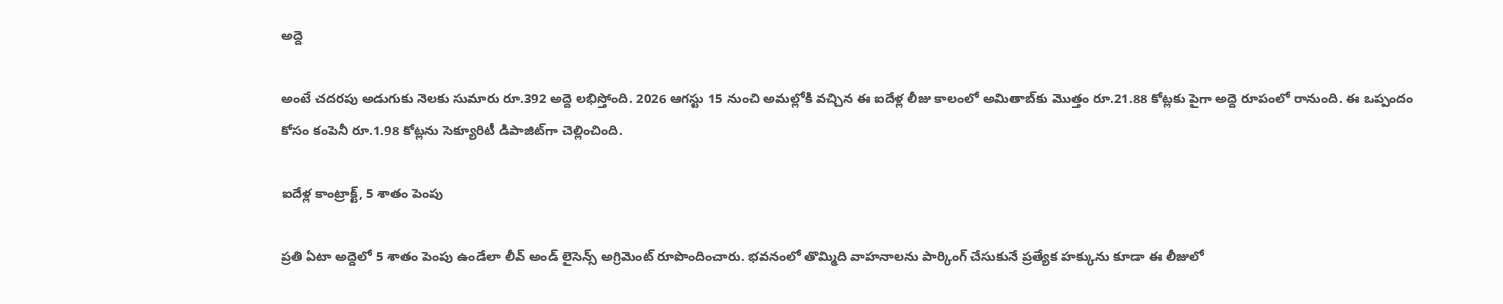అద్దె

అంటే చదరపు అడుగుకు నెలకు సుమారు రూ.392 అద్దె లభిస్తోంది. 2026 ఆగస్టు 15 నుంచి అమల్లోకి వచ్చిన ఈ ఐదేళ్ల లీజు కాలంలో అమితాబ్‌కు మొత్తం రూ.21.88 కోట్లకు పైగా అద్దె రూపంలో రానుంది. ఈ ఒప్పందం కోసం కంపెనీ రూ.1.98 కోట్లను సెక్యూరిటీ డిపాజిట్‌గా చెల్లించింది.

ఐదేళ్ల కాంట్రాక్ట్, 5 శాతం పెంపు

ప్రతి ఏటా అద్దెలో 5 శాతం పెంపు ఉండేలా లీవ్ అండ్ లైసెన్స్ అగ్రిమెంట్ రూపొందించారు. భవనంలో తొమ్మిది వాహనాలను పార్కింగ్ చేసుకునే ప్రత్యేక హక్కును కూడా ఈ లీజులో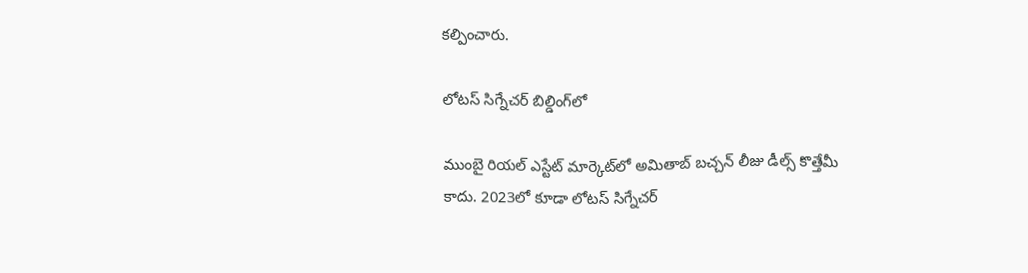కల్పించారు.

లోటస్ సిగ్నేచర్ బిల్డింగ్‌లో

ముంబై రియల్ ఎస్టేట్ మార్కెట్‌లో అమితాబ్ బచ్చన్ లీజు డీల్స్ కొత్తేమీ కాదు. 2023లో కూడా లోటస్ సిగ్నేచర్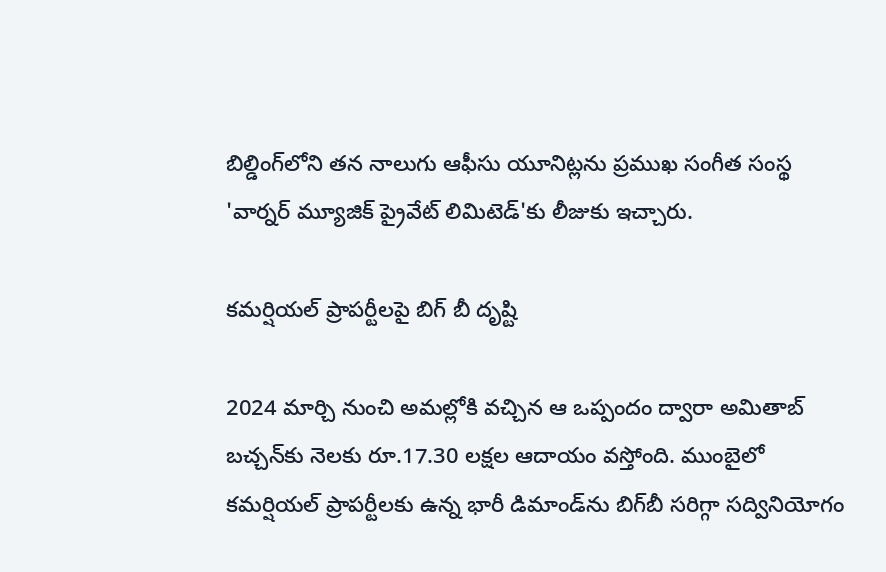బిల్డింగ్‌లోని తన నాలుగు ఆఫీసు యూనిట్లను ప్రముఖ సంగీత సంస్థ 'వార్నర్ మ్యూజిక్ ప్రైవేట్ లిమిటెడ్'కు లీజుకు ఇచ్చారు.

కమర్షియల్ ప్రాపర్టీలపై బిగ్ బీ దృష్టి

2024 మార్చి నుంచి అమల్లోకి వచ్చిన ఆ ఒప్పందం ద్వారా అమితాబ్ బచ్చన్‌కు నెలకు రూ.17.30 లక్షల ఆదాయం వస్తోంది. ముంబైలో కమర్షియల్ ప్రాపర్టీలకు ఉన్న భారీ డిమాండ్‌ను బిగ్‌బీ సరిగ్గా సద్వినియోగం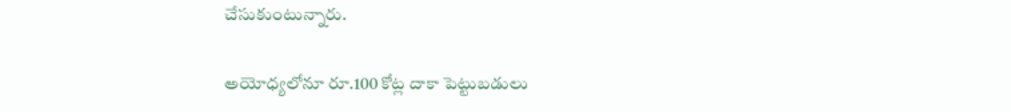చేసుకుంటున్నారు.

అయోధ్యలోనూ రూ.100 కోట్ల దాకా పెట్టుబడులు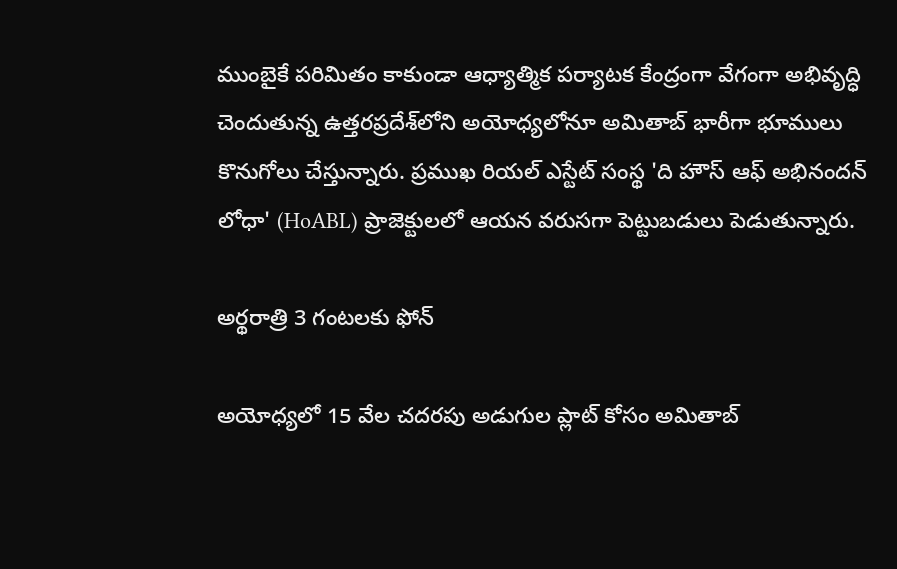ముంబైకే పరిమితం కాకుండా ఆధ్యాత్మిక పర్యాటక కేంద్రంగా వేగంగా అభివృద్ధి చెందుతున్న ఉత్తరప్రదేశ్‌లోని అయోధ్యలోనూ అమితాబ్ భారీగా భూములు కొనుగోలు చేస్తున్నారు. ప్రముఖ రియల్ ఎస్టేట్ సంస్థ 'ది హౌస్ ఆఫ్ అభినందన్ లోధా' (HoABL) ప్రాజెక్టులలో ఆయన వరుసగా పెట్టుబడులు పెడుతున్నారు.

అర్థరాత్రి 3 గంటలకు ఫోన్

అయోధ్యలో 15 వేల చదరపు అడుగుల ప్లాట్ కోసం అమితాబ్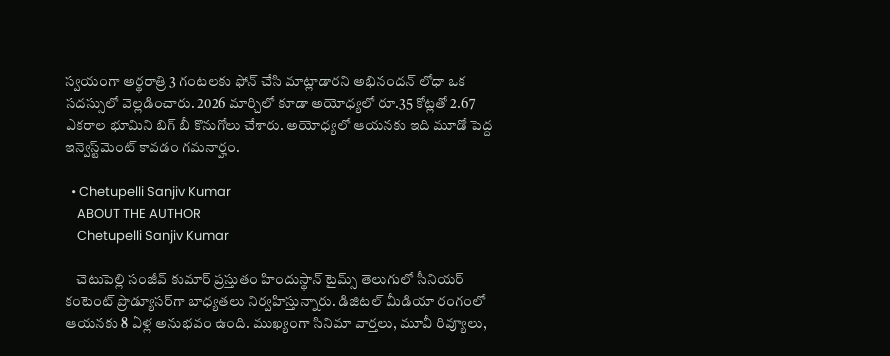స్వయంగా అర్థరాత్రి 3 గంటలకు ఫోన్ చేసి మాట్లాడారని అభినందన్ లోధా ఒక సదస్సులో వెల్లడించారు. 2026 మార్చిలో కూడా అయోధ్యలో రూ.35 కోట్లతో 2.67 ఎకరాల భూమిని బిగ్ బీ కొనుగోలు చేశారు. అయోధ్యలో ఆయనకు ఇది మూడో పెద్ద ఇన్వెస్ట్‌మెంట్ కావడం గమనార్హం.

  • Chetupelli Sanjiv Kumar
    ABOUT THE AUTHOR
    Chetupelli Sanjiv Kumar

    చెటుపెల్లి సంజీవ్ కుమార్ ప్రస్తుతం హిందుస్థాన్ టైమ్స్ తెలుగులో సీనియర్ కంటెంట్ ప్రొడ్యూసర్‌గా బాధ్యతలు నిర్వహిస్తున్నారు. డిజిటల్ మీడియా రంగంలో ఆయనకు 8 ఏళ్ల అనుభవం ఉంది. ముఖ్యంగా సినిమా వార్తలు, మూవీ రివ్యూలు,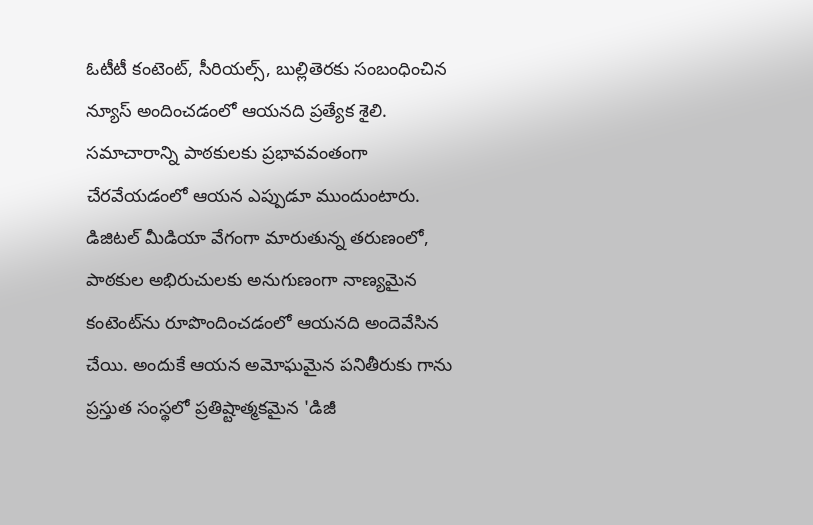ఓటీటీ కంటెంట్, సీరియల్స్, బుల్లితెరకు సంబంధించిన న్యూస్ అందించడంలో ఆయనది ప్రత్యేక శైలి. సమాచారాన్ని పాఠకులకు ప్రభావవంతంగా చేరవేయడంలో ఆయన ఎప్పుడూ ముందుంటారు. డిజిటల్ మీడియా వేగంగా మారుతున్న తరుణంలో, పాఠకుల అభిరుచులకు అనుగుణంగా నాణ్యమైన కంటెంట్‌ను రూపొందించడంలో ఆయనది అందెవేసిన చేయి. అందుకే ఆయన అమోఘమైన పనితీరుకు గాను ప్రస్తుత సంస్థలో ప్రతిష్టాత్మకమైన 'డిజీ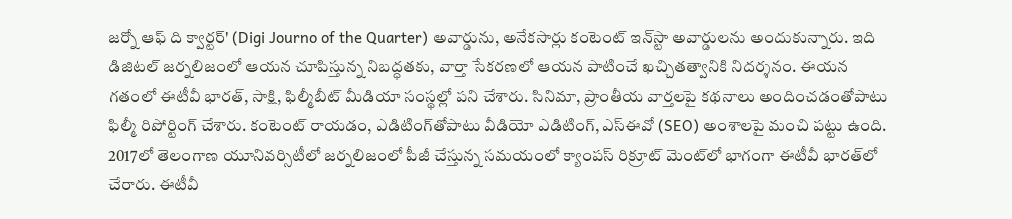జర్నో ఆఫ్ ది క్వార్టర్' (Digi Journo of the Quarter) అవార్డును, అనేకసార్లు కంటెంట్ ఇన్‌స్టా అవార్డులను అందుకున్నారు. ఇది డిజిటల్ జర్నలిజంలో ఆయన చూపిస్తున్న నిబద్ధతకు, వార్తా సేకరణలో ఆయన పాటించే ఖచ్చితత్వానికి నిదర్శనం. ఈయన గతంలో ఈటీవీ భారత్, సాక్షి, ఫిల్మీబీట్ మీడియా సంస్థల్లో పని చేశారు. సినిమా, ప్రాంతీయ వార్తలపై కథనాలు అందించడంతోపాటు ఫిల్మీ రిపోర్టింగ్ చేశారు. కంటెంట్ రాయడం, ఎడిటింగ్‌తోపాటు వీడియో ఎడిటింగ్, ఎస్‌ఈవో (SEO) అంశాలపై మంచి పట్టు ఉంది. 2017లో తెలంగాణ యూనివర్సిటీలో జర్నలిజంలో పీజీ చేస్తున్న సమయంలో క్యాంపస్ రిక్రూట్ మెంట్‌లో భాగంగా ఈటీవీ భారత్‌లో చేరారు. ఈటీవీ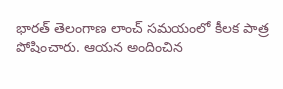భారత్ తెలంగాణ లాంచ్ సమయంలో కీలక పాత్ర పోషించారు. ఆయన అందించిన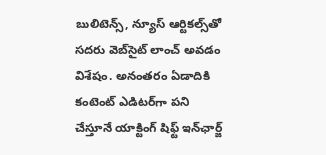బులిటెన్స్, న్యూస్ ఆర్టికల్స్‌తో సదరు వెబ్‌సైట్ లాంచ్ అవడం విశేషం. అనంతరం ఏడాదికి కంటెంట్ ఎడిటర్‌గా పని చేస్తూనే యాక్టింగ్ షిఫ్ట్ ఇన్‌ఛార్జ్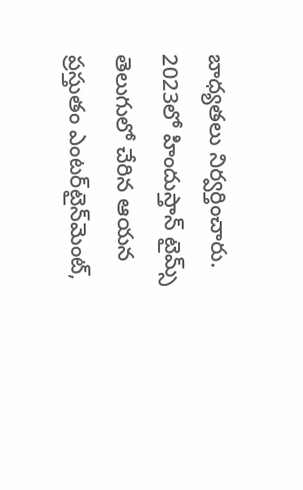బాధ్యతలు నిర్వర్తించారు. 2023లో హిందుస్తాన్ టైమ్స్ తెలుగులో చేరిన ఆయన ప్రస్తుతం ఎంటర్‌టైన్‌మెంట్,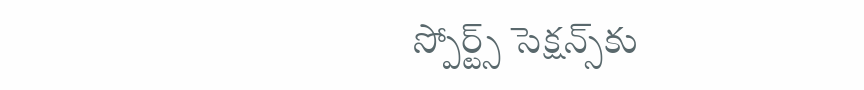స్పోర్ట్స్ సెక్షన్స్‌కు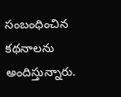సంబంధించిన కథనాలను అందిస్తున్నారు.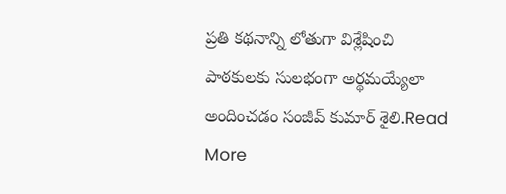ప్రతి కథనాన్ని లోతుగా విశ్లేషించి పాఠకులకు సులభంగా అర్థమయ్యేలా అందించడం సంజీవ్ కుమార్ శైలి.Read More